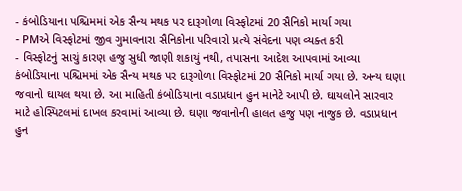- કંબોડિયાના પશ્ચિમમાં એક સૈન્ય મથક પર દારૂગોળા વિસ્ફોટમાં 20 સૈનિકો માર્યા ગયા
- PMએ વિસ્ફોટમાં જીવ ગુમાવનારા સૈનિકોના પરિવારો પ્રત્યે સંવેદના પણ વ્યક્ત કરી
- વિસ્ફોટનું સાચું કારણ હજુ સુધી જાણી શકાયું નથી, તપાસના આદેશ આપવામાં આવ્યા
કંબોડિયાના પશ્ચિમમાં એક સૈન્ય મથક પર દારૂગોળા વિસ્ફોટમાં 20 સૈનિકો માર્યા ગયા છે. અન્ય ઘણા જવાનો ઘાયલ થયા છે. આ માહિતી કંબોડિયાના વડાપ્રધાન હુન માનેટે આપી છે. ઘાયલોને સારવાર માટે હોસ્પિટલમાં દાખલ કરવામાં આવ્યા છે. ઘણા જવાનોની હાલત હજુ પણ નાજુક છે. વડાપ્રધાન હુન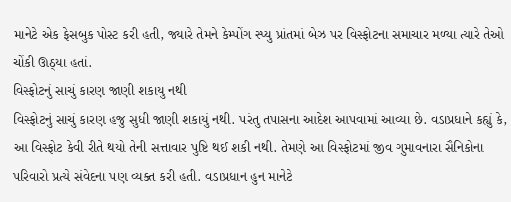માનેટે એક ફેસબુક પોસ્ટ કરી હતી, જ્યારે તેમને કેમ્પોંગ સ્પ્યુ પ્રાંતમાં બેઝ પર વિસ્ફોટના સમાચાર મળ્યા ત્યારે તેઓ ચોંકી ઊઠ્યા હતાં.
વિસ્ફોટનું સાચું કારણ જાણી શકાયુ નથી
વિસ્ફોટનું સાચું કારણ હજુ સુધી જાણી શકાયું નથી. પરંતુ તપાસના આદેશ આપવામાં આવ્યા છે. વડાપ્રધાને કહ્યું કે, આ વિસ્ફોટ કેવી રીતે થયો તેની સત્તાવાર પુષ્ટિ થઈ શકી નથી. તેમણે આ વિસ્ફોટમાં જીવ ગુમાવનારા સૈનિકોના પરિવારો પ્રત્યે સંવેદના પણ વ્યક્ત કરી હતી. વડાપ્રધાન હુન માનેટે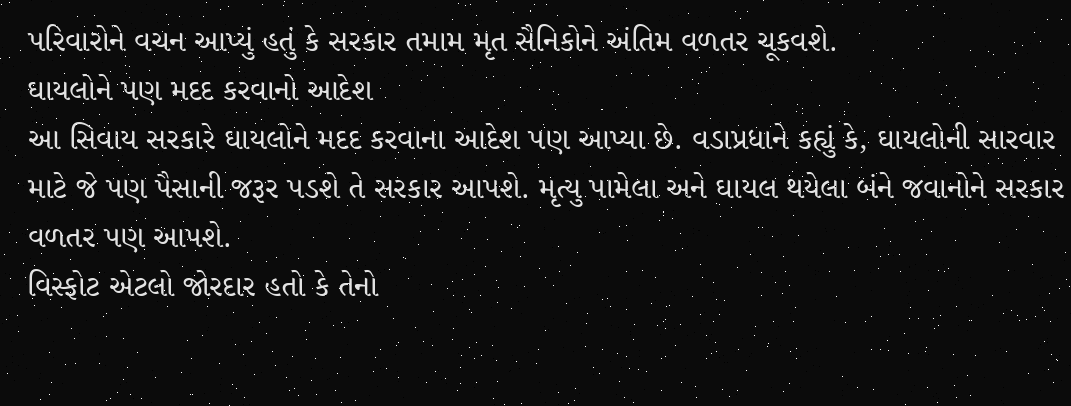પરિવારોને વચન આપ્યું હતું કે સરકાર તમામ મૃત સૈનિકોને અંતિમ વળતર ચૂકવશે.
ઘાયલોને પણ મદદ કરવાનો આદેશ
આ સિવાય સરકારે ઘાયલોને મદદ કરવાના આદેશ પણ આપ્યા છે. વડાપ્રધાને કહ્યું કે, ઘાયલોની સારવાર માટે જે પણ પૈસાની જરૂર પડશે તે સરકાર આપશે. મૃત્યુ પામેલા અને ઘાયલ થયેલા બંને જવાનોને સરકાર વળતર પણ આપશે.
વિસ્ફોટ એટલો જોરદાર હતો કે તેનો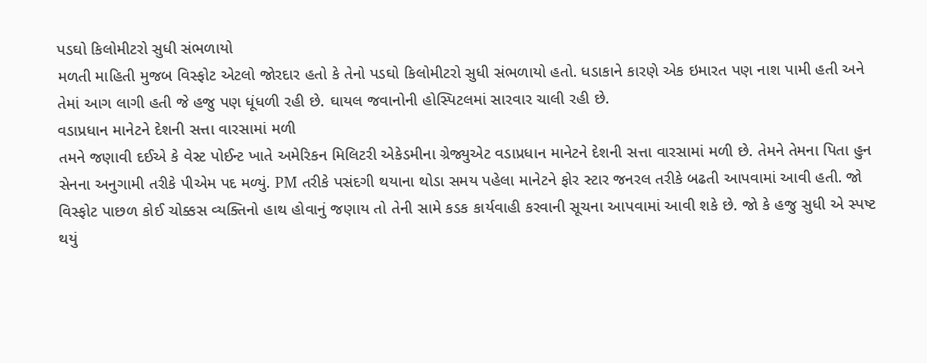પડઘો કિલોમીટરો સુધી સંભળાયો
મળતી માહિતી મુજબ વિસ્ફોટ એટલો જોરદાર હતો કે તેનો પડઘો કિલોમીટરો સુધી સંભળાયો હતો. ધડાકાને કારણે એક ઇમારત પણ નાશ પામી હતી અને તેમાં આગ લાગી હતી જે હજુ પણ ધૂંધળી રહી છે. ઘાયલ જવાનોની હોસ્પિટલમાં સારવાર ચાલી રહી છે.
વડાપ્રધાન માનેટને દેશની સત્તા વારસામાં મળી
તમને જણાવી દઈએ કે વેસ્ટ પોઈન્ટ ખાતે અમેરિકન મિલિટરી એકેડમીના ગ્રેજ્યુએટ વડાપ્રધાન માનેટને દેશની સત્તા વારસામાં મળી છે. તેમને તેમના પિતા હુન સેનના અનુગામી તરીકે પીએમ પદ મળ્યું. PM તરીકે પસંદગી થયાના થોડા સમય પહેલા માનેટને ફોર સ્ટાર જનરલ તરીકે બઢતી આપવામાં આવી હતી. જો વિસ્ફોટ પાછળ કોઈ ચોક્કસ વ્યક્તિનો હાથ હોવાનું જણાય તો તેની સામે કડક કાર્યવાહી કરવાની સૂચના આપવામાં આવી શકે છે. જો કે હજુ સુધી એ સ્પષ્ટ થયું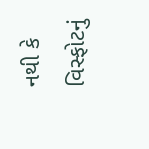નથી કે વિસ્ફોટનું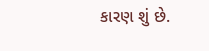કારણ શું છે.